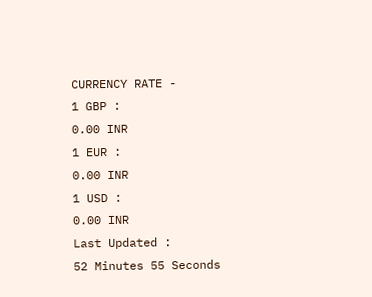CURRENCY RATE -
1 GBP :
0.00 INR
1 EUR :
0.00 INR
1 USD :
0.00 INR
Last Updated :
52 Minutes 55 Seconds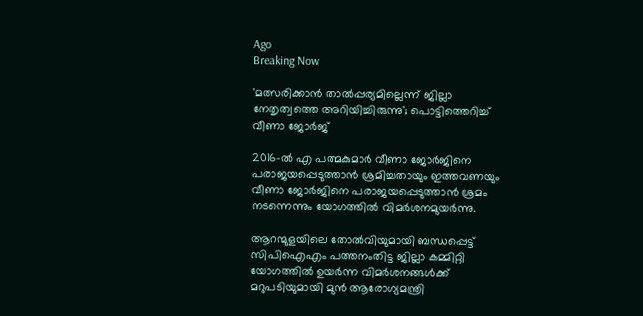Ago
Breaking Now

'മത്സരിക്കാന്‍ താല്‍പ്പര്യമില്ലെന്ന് ജില്ലാ നേതൃത്വത്തെ അറിയിച്ചിരുന്നു'; പൊട്ടിത്തെറിച്ച് വീണാ ജോര്‍ജ്

2016-ല്‍ എ പത്മകുമാര്‍ വീണാ ജോര്‍ജിനെ പരാജയപ്പെടുത്താന്‍ ശ്രമിച്ചതായും ഇത്തവണയും വീണാ ജോര്‍ജിനെ പരാജയപ്പെടുത്താന്‍ ശ്രമം നടന്നെന്നും യോഗത്തില്‍ വിമര്‍ശനമുയര്‍ന്നു.

ആറന്മുളയിലെ തോല്‍വിയുമായി ബന്ധപ്പെട്ട് സിപിഐഎം പത്തനംതിട്ട ജില്ലാ കമ്മിറ്റി യോഗത്തില്‍ ഉയര്‍ന്ന വിമര്‍ശനങ്ങള്‍ക്ക് മറുപടിയുമായി മുന്‍ ആരോഗ്യമന്ത്രി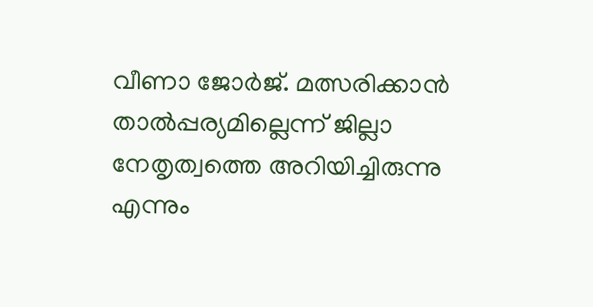വീണാ ജോര്‍ജ്. മത്സരിക്കാന്‍ താല്‍പ്പര്യമില്ലെന്ന് ജില്ലാ നേതൃത്വത്തെ അറിയിച്ചിരുന്നു എന്നും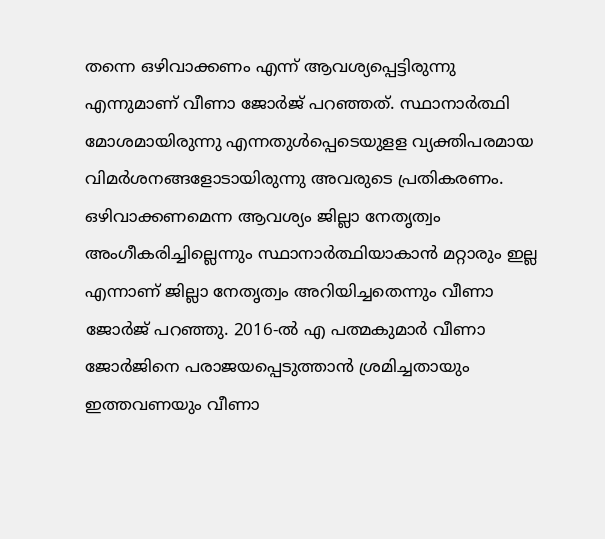തന്നെ ഒഴിവാക്കണം എന്ന് ആവശ്യപ്പെട്ടിരുന്നു എന്നുമാണ് വീണാ ജോര്‍ജ് പറഞ്ഞത്. സ്ഥാനാര്‍ത്ഥി മോശമായിരുന്നു എന്നതുള്‍പ്പെടെയുളള വ്യക്തിപരമായ വിമര്‍ശനങ്ങളോടായിരുന്നു അവരുടെ പ്രതികരണം. ഒഴിവാക്കണമെന്ന ആവശ്യം ജില്ലാ നേതൃത്വം അംഗീകരിച്ചില്ലെന്നും സ്ഥാനാര്‍ത്ഥിയാകാന്‍ മറ്റാരും ഇല്ല എന്നാണ് ജില്ലാ നേതൃത്വം അറിയിച്ചതെന്നും വീണാ ജോര്‍ജ് പറഞ്ഞു. 2016-ല്‍ എ പത്മകുമാര്‍ വീണാ ജോര്‍ജിനെ പരാജയപ്പെടുത്താന്‍ ശ്രമിച്ചതായും ഇത്തവണയും വീണാ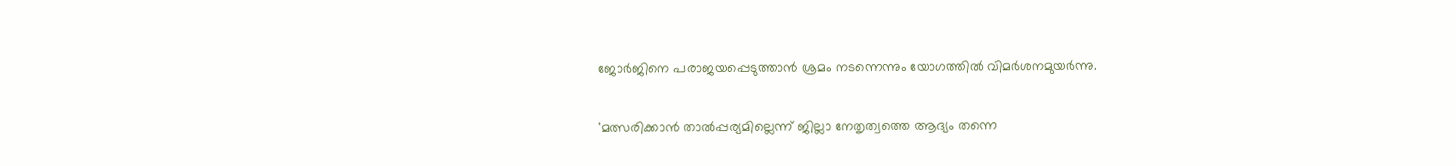ജോര്‍ജിനെ പരാജയപ്പെടുത്താന്‍ ശ്രമം നടന്നെന്നും യോഗത്തില്‍ വിമര്‍ശനമുയര്‍ന്നു.

'മത്സരിക്കാന്‍ താല്‍പ്പര്യമില്ലെന്ന് ജില്ലാ നേതൃത്വത്തെ ആദ്യം തന്നെ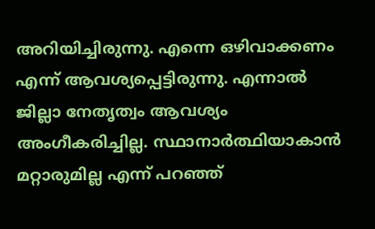അറിയിച്ചിരുന്നു. എന്നെ ഒഴിവാക്കണം എന്ന് ആവശ്യപ്പെട്ടിരുന്നു. എന്നാല്‍ ജില്ലാ നേതൃത്വം ആവശ്യം അംഗീകരിച്ചില്ല. സ്ഥാനാര്‍ത്ഥിയാകാന്‍ മറ്റാരുമില്ല എന്ന് പറഞ്ഞ്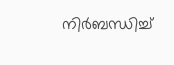നിര്‍ബന്ധിച്ച്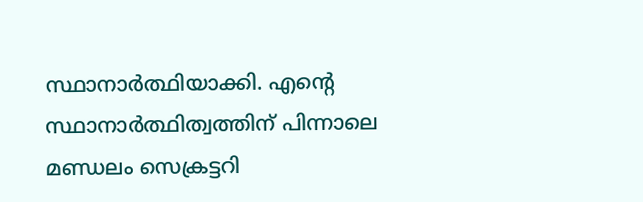സ്ഥാനാര്‍ത്ഥിയാക്കി. എന്റെ സ്ഥാനാര്‍ത്ഥിത്വത്തിന് പിന്നാലെ മണ്ഡലം സെക്രട്ടറി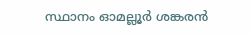സ്ഥാനം ഓമല്ലൂര്‍ ശങ്കരന്‍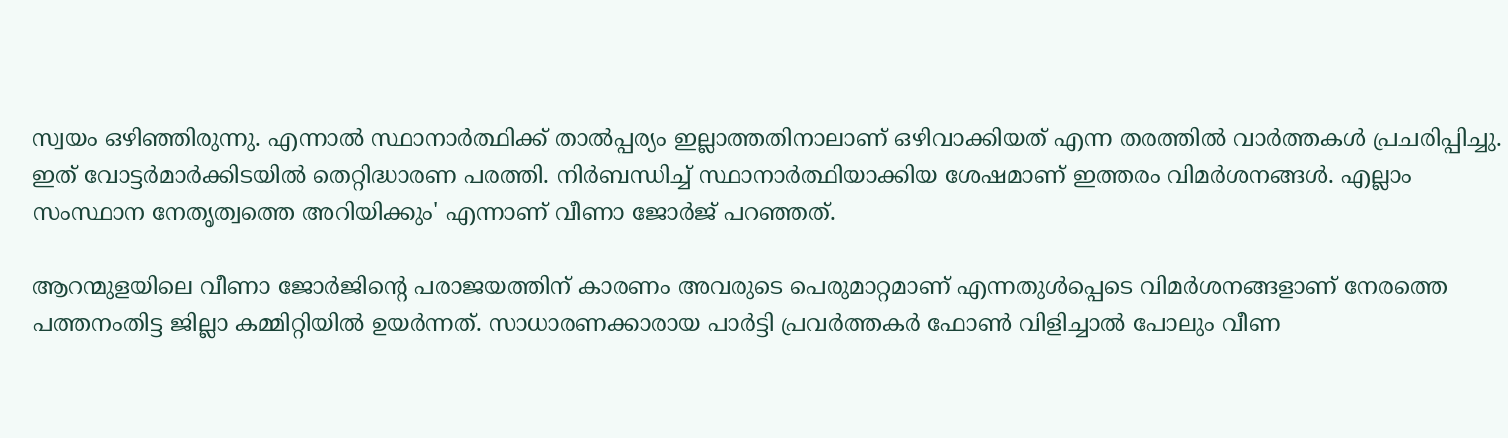സ്വയം ഒഴിഞ്ഞിരുന്നു. എന്നാല്‍ സ്ഥാനാര്‍ത്ഥിക്ക് താല്‍പ്പര്യം ഇല്ലാത്തതിനാലാണ് ഒഴിവാക്കിയത് എന്ന തരത്തില്‍ വാര്‍ത്തകള്‍ പ്രചരിപ്പിച്ചു. ഇത് വോട്ടര്‍മാര്‍ക്കിടയില്‍ തെറ്റിദ്ധാരണ പരത്തി. നിര്‍ബന്ധിച്ച് സ്ഥാനാര്‍ത്ഥിയാക്കിയ ശേഷമാണ് ഇത്തരം വിമര്‍ശനങ്ങള്‍. എല്ലാം സംസ്ഥാന നേതൃത്വത്തെ അറിയിക്കും' എന്നാണ് വീണാ ജോര്‍ജ് പറഞ്ഞത്.

ആറന്മുളയിലെ വീണാ ജോര്‍ജിന്റെ പരാജയത്തിന് കാരണം അവരുടെ പെരുമാറ്റമാണ് എന്നതുള്‍പ്പെടെ വിമര്‍ശനങ്ങളാണ് നേരത്തെ പത്തനംതിട്ട ജില്ലാ കമ്മിറ്റിയില്‍ ഉയര്‍ന്നത്. സാധാരണക്കാരായ പാര്‍ട്ടി പ്രവര്‍ത്തകര്‍ ഫോണ്‍ വിളിച്ചാല്‍ പോലും വീണ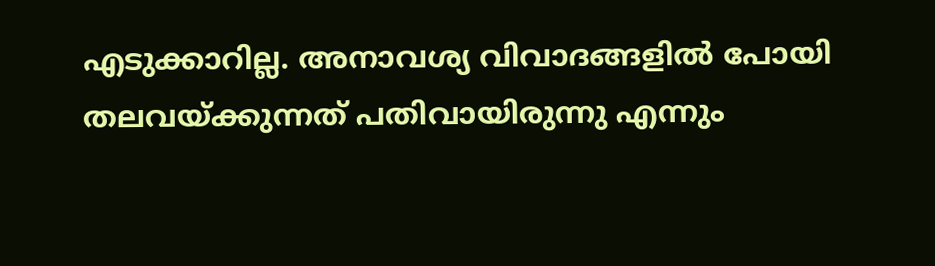എടുക്കാറില്ല. അനാവശ്യ വിവാദങ്ങളില്‍ പോയി തലവയ്ക്കുന്നത് പതിവായിരുന്നു എന്നും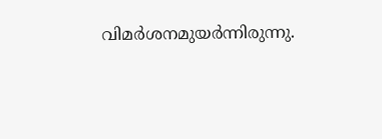വിമര്‍ശനമുയര്‍ന്നിരുന്നു.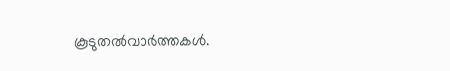കൂടുതല്‍വാര്‍ത്തകള്‍.